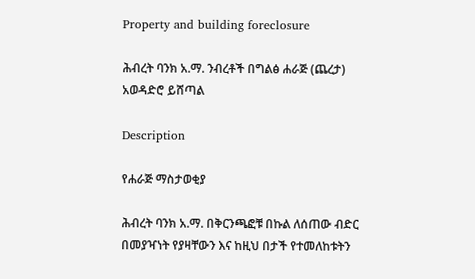Property and building foreclosure

ሕብረት ባንክ አ.ማ. ንብረቶች በግልፅ ሐራጅ (ጨረታ) አወዳድሮ ይሸጣል

Description

የሐራጅ ማስታወቂያ

ሕብረት ባንክ አ.ማ. በቅርንጫፎቹ በኩል ለሰጠው ብድር በመያዣነት የያዛቸውን እና ከዚህ በታች የተመለከቱትን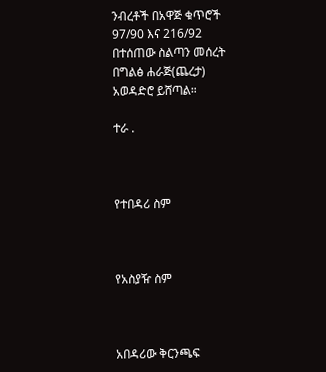ንብረቶች በአዋጅ ቁጥሮች 97/90 እና 216/92 በተሰጠው ስልጣን መሰረት በግልፅ ሐራጅ(ጨረታ) አወዳድሮ ይሸጣል።

ተራ .



የተበዳሪ ስም



የአስያዥ ስም



አበዳሪው ቅርንጫፍ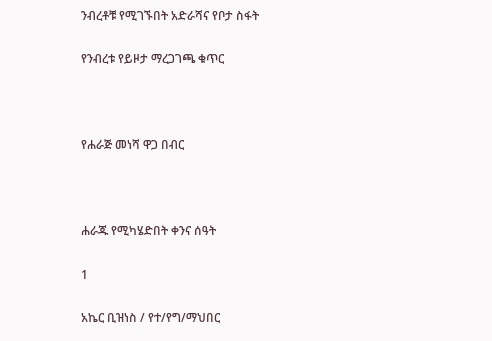ንብረቶቹ የሚገኙበት አድራሻና የቦታ ስፋት

የንብረቱ የይዞታ ማረጋገጫ ቁጥር



የሐራጅ መነሻ ዋጋ በብር



ሐራጁ የሚካሄድበት ቀንና ሰዓት

1

አኬር ቢዝነስ / የተ/የግ/ማህበር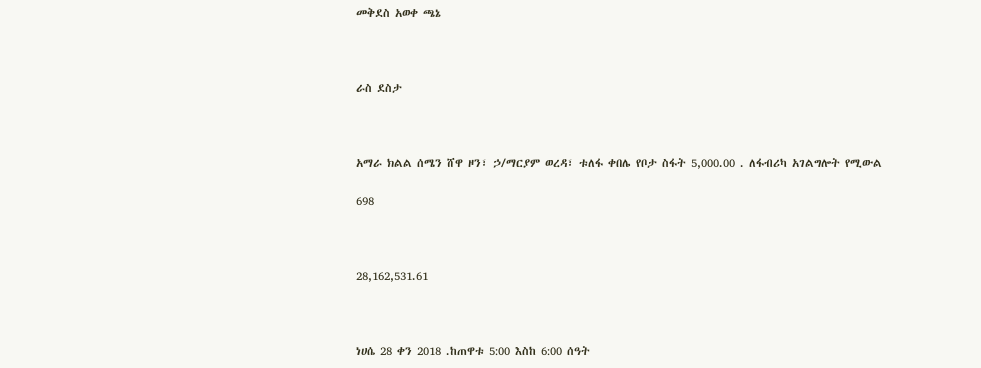መቅደስ አወቀ ጫኔ



ራስ ደስታ



አማራ ክልል ሰሜን ሸዋ ዞን፣ ኃ/ማርያም ወረዳ፣ ቱለፋ ቀበሌ የቦታ ስፋት 5,000.00 . ለፋብሪካ አገልግሎት የሚውል

698



28,162,531.61



ነሀሴ 28 ቀን 2018 .ከጠዋቱ 5:00 እስከ 6:00 ሰዓት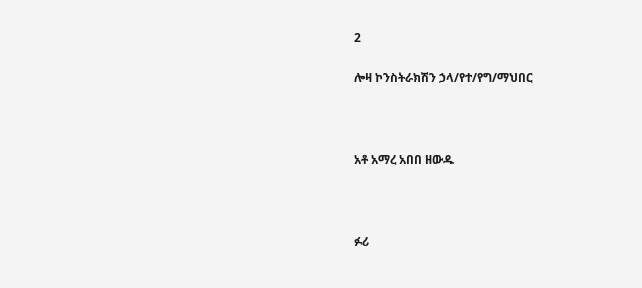2

ሎዛ ኮንስትራክሽን ኃላ/የተ/የግ/ማህበር



አቶ አማረ አበበ ዘውዱ



ፉሪ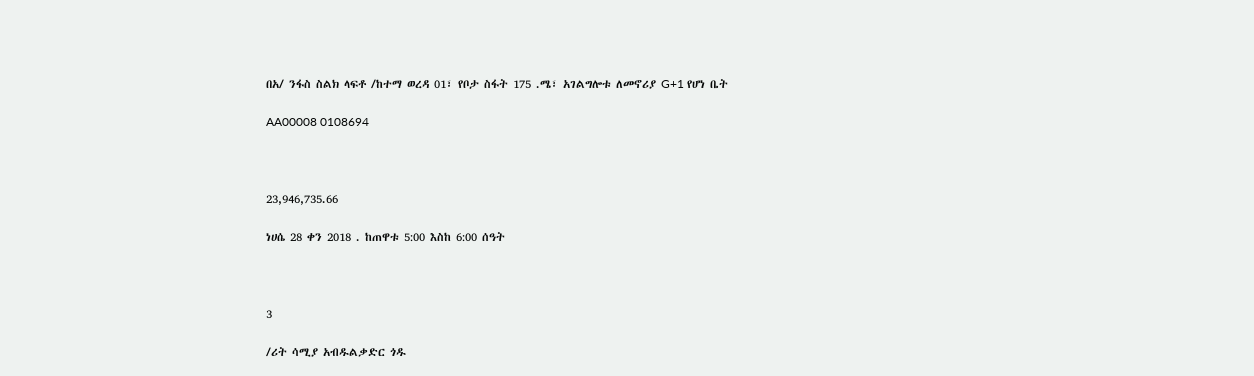በአ/ ንፋስ ስልክ ላፍቶ /ከተማ ወረዳ 01፣ የቦታ ስፋት 175 .ሜ፣ አገልግሎቱ ለመኖሪያ G+1 የሆነ ቤት

AA00008 0108694



23,946,735.66

ነሀሴ 28 ቀን 2018 . ከጠዋቱ 5:00 እስከ 6:00 ሰዓት



3

/ሪት ሳሚያ አብዱልቃድር ጎዱ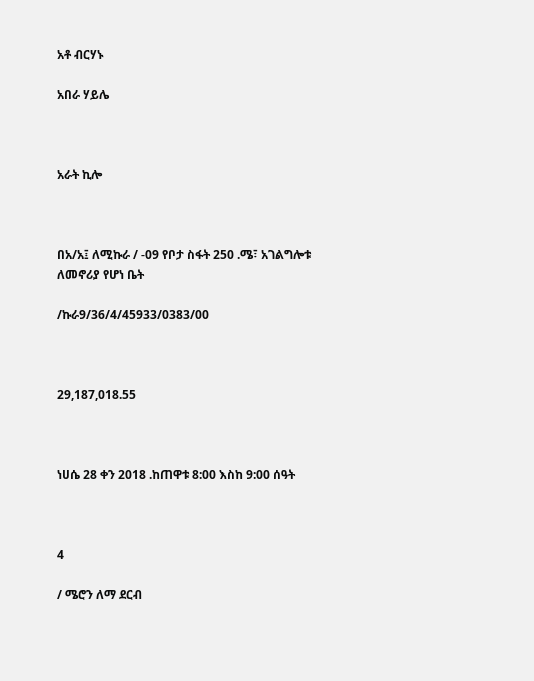አቶ ብርሃኑ

አበራ ሃይሌ



አራት ኪሎ



በአ/አ፤ ለሚኩራ / -09 የቦታ ስፋት 250 .ሜ፣ አገልግሎቱ ለመኖሪያ የሆነ ቤት

/ኩራ9/36/4/45933/0383/00



29,187,018.55



ነሀሴ 28 ቀን 2018 .ከጠዋቱ 8:00 እስከ 9:00 ሰዓት



4

/ ሜሮን ለማ ደርብ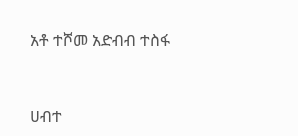አቶ ተሾመ አድብብ ተስፋ



ሀብተ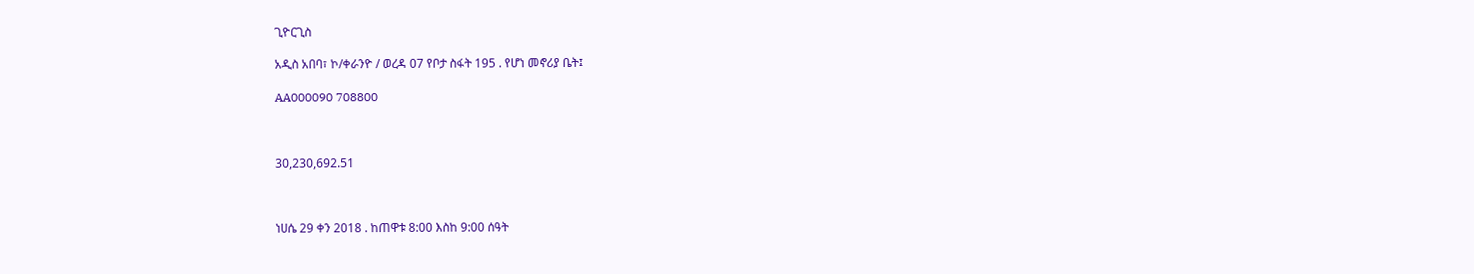ጊዮርጊስ

አዲስ አበባ፣ ኮ/ቀራንዮ / ወረዳ 07 የቦታ ስፋት 195 . የሆነ መኖሪያ ቤት፤

AA000090 708800



30,230,692.51



ነሀሴ 29 ቀን 2018 . ከጠዋቱ 8:00 እስከ 9:00 ሰዓት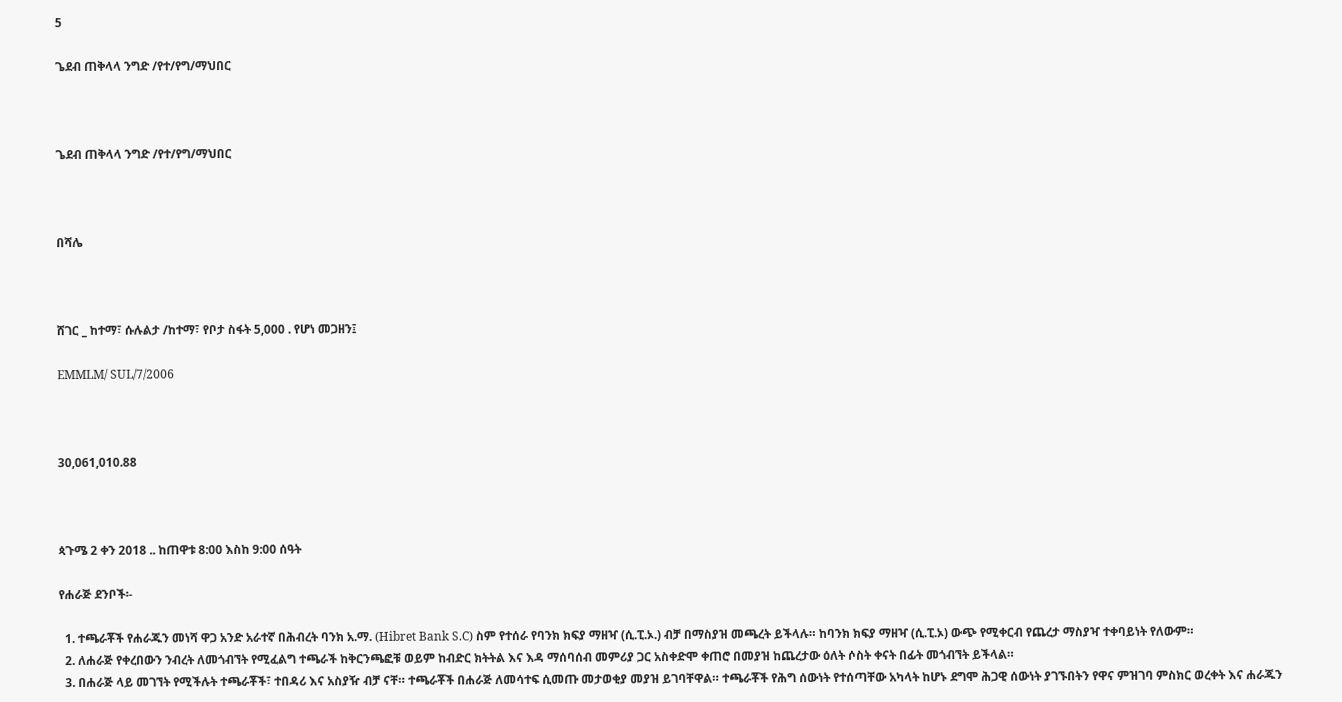5

ጌደብ ጠቅላላ ንግድ /የተ/የግ/ማህበር



ጌደብ ጠቅላላ ንግድ /የተ/የግ/ማህበር



በሻሌ



ሸገር _ ከተማ፣ ሱሉልታ /ከተማ፣ የቦታ ስፋት 5,000 . የሆነ መጋዘን፤

EMMLM/ SUL/7/2006



30,061,010.88



ጳጉሜ 2 ቀን 2018 .. ከጠዋቱ 8:00 እስከ 9:00 ሰዓት

የሐራጅ ደንቦች፡-

  1. ተጫራቾች የሐራጁን መነሻ ዋጋ አንድ አራተኛ በሕብረት ባንክ አ.ማ. (Hibret Bank S.C) ስም የተሰራ የባንክ ክፍያ ማዘዣ (ሲ.ፒ.ኦ.) ብቻ በማስያዝ መጫረት ይችላሉ። ከባንክ ክፍያ ማዘዣ (ሲ.ፒ.ኦ) ውጭ የሚቀርብ የጨረታ ማስያዣ ተቀባይነት የለውም።
  2. ለሐራጅ የቀረበውን ንብረት ለመጎብኘት የሚፈልግ ተጫራች ከቅርንጫፎቹ ወይም ከብድር ክትትል እና እዳ ማሰባሰብ መምሪያ ጋር አስቀድሞ ቀጠሮ በመያዝ ከጨረታው ዕለት ሶስት ቀናት በፊት መጎብኘት ይችላል።
  3. በሐራጅ ላይ መገኘት የሚችሉት ተጫራቾች፣ ተበዳሪ እና አስያዥ ብቻ ናቸ። ተጫራቾች በሐራጅ ለመሳተፍ ሲመጡ መታወቂያ መያዝ ይገባቸዋል። ተጫራቾች የሕግ ሰውነት የተሰጣቸው አካላት ከሆኑ ደግሞ ሕጋዊ ሰውነት ያገኙበትን የዋና ምዝገባ ምስክር ወረቀት እና ሐራጁን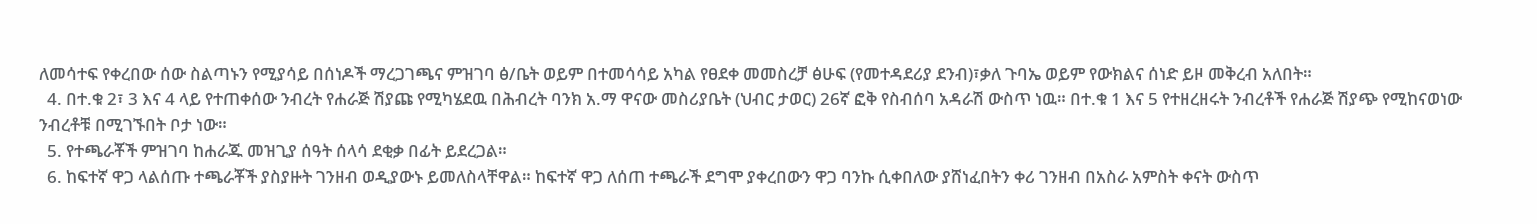ለመሳተፍ የቀረበው ሰው ስልጣኑን የሚያሳይ በሰነዶች ማረጋገጫና ምዝገባ ፅ/ቤት ወይም በተመሳሳይ አካል የፀደቀ መመስረቻ ፅሁፍ (የመተዳደሪያ ደንብ)፣ቃለ ጉባኤ ወይም የውክልና ሰነድ ይዞ መቅረብ አለበት።
  4. በተ.ቁ 2፣ 3 እና 4 ላይ የተጠቀሰው ንብረት የሐራጅ ሽያጩ የሚካሄደዉ በሕብረት ባንክ አ.ማ ዋናው መስሪያቤት (ህብር ታወር) 26ኛ ፎቅ የስብሰባ አዳራሽ ውስጥ ነዉ። በተ.ቁ 1 እና 5 የተዘረዘሩት ንብረቶች የሐራጅ ሽያጭ የሚከናወነው ንብረቶቹ በሚገኙበት ቦታ ነው።
  5. የተጫራቾች ምዝገባ ከሐራጁ መዝጊያ ሰዓት ሰላሳ ደቂቃ በፊት ይደረጋል።
  6. ከፍተኛ ዋጋ ላልሰጡ ተጫራቾች ያስያዙት ገንዘብ ወዲያውኑ ይመለስላቸዋል። ከፍተኛ ዋጋ ለሰጠ ተጫራች ደግሞ ያቀረበውን ዋጋ ባንኩ ሲቀበለው ያሸነፈበትን ቀሪ ገንዘብ በአስራ አምስት ቀናት ውስጥ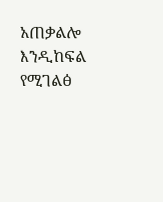አጠቃልሎ እንዲከፍል የሚገልፅ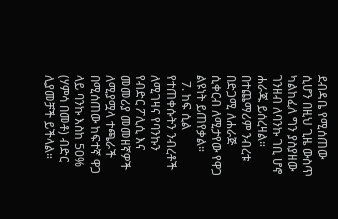ደብዳቤ የሚሰጠው ሲሆን በዚህ ጊዜ ውስጥ ካልከፈለ ግን ያስያዘው ገንዘብ ለባንኩ ገቢ ሆኖ ሐራጁ ይሰረዛል። በተጨማሪም ንብረቱ በድጋሚ ለሐራጅ ሲቀርብ ለሚታየው የዋጋ ልዩነት ይጠየቃል።
  7. ከፍ ሲል የተጠቀሱትን ንብረቶች ለሚገዛና የባንኩን የብድር ፖሊሲ እና መመሪያ መመዘኛዎች ለሚያሟላ ተጫራች በሚሰጠው ከፍተኛ ዋጋ ላይ ባንኩ እስከ 50% (ሃምሳ በመቶ) ብድር ሊያመቻች ይችላል።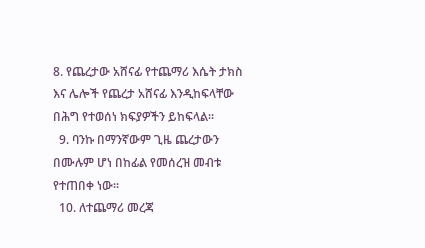8. የጨረታው አሸናፊ የተጨማሪ እሴት ታክስ እና ሌሎች የጨረታ አሸናፊ እንዲከፍላቸው በሕግ የተወሰነ ክፍያዎችን ይከፍላል።
  9. ባንኩ በማንኛውም ጊዜ ጨረታውን በሙሉም ሆነ በከፊል የመሰረዝ መብቱ የተጠበቀ ነው።
  10. ለተጨማሪ መረጃ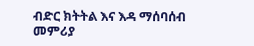ብድር ክትትል እና እዳ ማሰባሰብ መምሪያ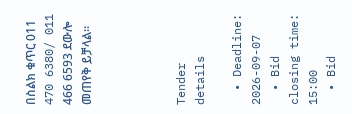በስልክ ቁጥር 011 470 6380/ 011 466 6593 ደውሎ መጠየቅ ይቻላል።




Tender details

  • Deadline: 2026-09-07
  • Bid closing time: 15:00
  • Bid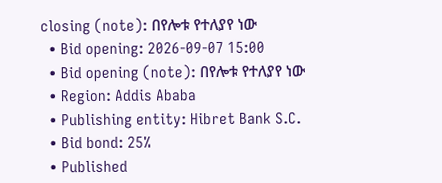closing (note): በየሎቱ የተለያየ ነው
  • Bid opening: 2026-09-07 15:00
  • Bid opening (note): በየሎቱ የተለያየ ነው
  • Region: Addis Ababa
  • Publishing entity: Hibret Bank S.C.
  • Bid bond: 25%
  • Published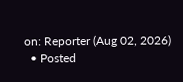on: Reporter (Aug 02, 2026)
  • Posted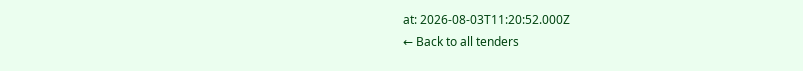at: 2026-08-03T11:20:52.000Z
← Back to all tenders